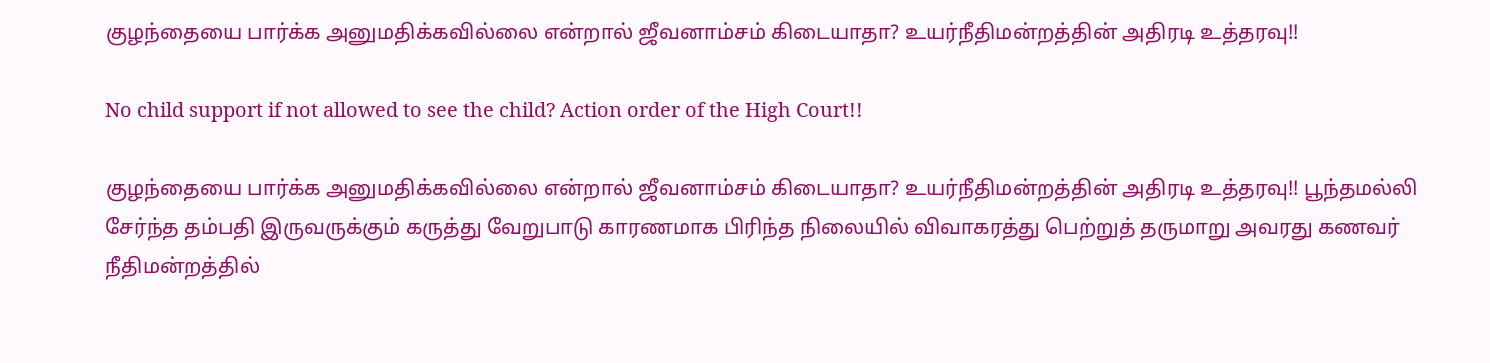குழந்தையை பார்க்க அனுமதிக்கவில்லை என்றால் ஜீவனாம்சம் கிடையாதா? உயர்நீதிமன்றத்தின் அதிரடி உத்தரவு!!

No child support if not allowed to see the child? Action order of the High Court!!

குழந்தையை பார்க்க அனுமதிக்கவில்லை என்றால் ஜீவனாம்சம் கிடையாதா? உயர்நீதிமன்றத்தின் அதிரடி உத்தரவு!! பூந்தமல்லி சேர்ந்த தம்பதி இருவருக்கும் கருத்து வேறுபாடு காரணமாக பிரிந்த நிலையில் விவாகரத்து பெற்றுத் தருமாறு அவரது கணவர் நீதிமன்றத்தில்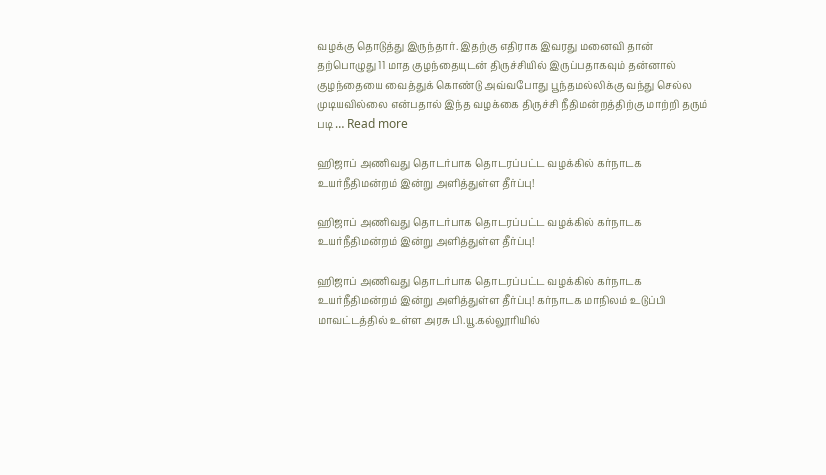வழக்கு தொடுத்து இருந்தார். இதற்கு எதிராக இவரது மனைவி தான் தற்பொழுது 11 மாத குழந்தையுடன் திருச்சியில் இருப்பதாகவும் தன்னால் குழந்தையை வைத்துக் கொண்டு அவ்வபோது பூந்தமல்லிக்கு வந்து செல்ல முடியவில்லை என்பதால் இந்த வழக்கை திருச்சி நீதிமன்றத்திற்கு மாற்றி தரும் படி … Read more

ஹிஜாப் அணிவது தொடர்பாக தொடரப்பட்ட வழக்கில் கர்நாடக உயர்நீதிமன்றம் இன்று அளித்துள்ள தீர்ப்பு!

ஹிஜாப் அணிவது தொடர்பாக தொடரப்பட்ட வழக்கில் கர்நாடக உயர்நீதிமன்றம் இன்று அளித்துள்ள தீர்ப்பு!

ஹிஜாப் அணிவது தொடர்பாக தொடரப்பட்ட வழக்கில் கர்நாடக உயர்நீதிமன்றம் இன்று அளித்துள்ள தீர்ப்பு! கர்நாடக மாநிலம் உடுப்பி மாவட்டத்தில் உள்ள அரசு பி.யூ.கல்லூரியில்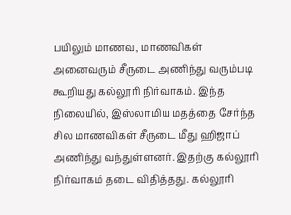பயிலும் மாணவ, மாணவிகள் அனைவரும் சீருடை அணிந்து வரும்படி கூறியது கல்லூரி நிர்வாகம். இந்த நிலையில், இஸ்லாமிய மதத்தை சேர்ந்த சில மாணவிகள் சீருடை மீது ஹிஜாப் அணிந்து வந்துள்ளனர். இதற்கு கல்லூரி நிர்வாகம் தடை விதித்தது. கல்லூரி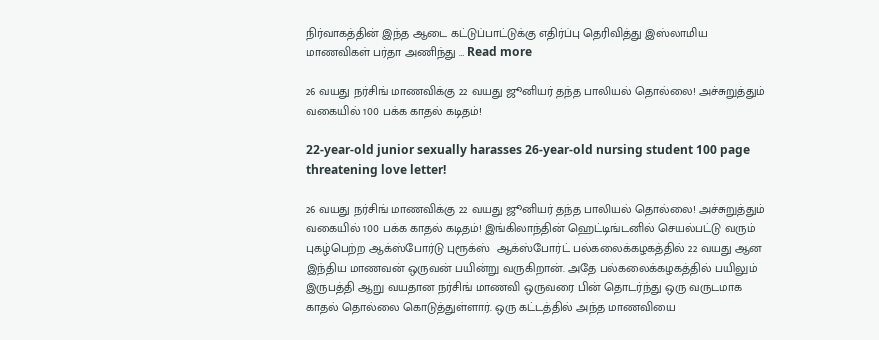நிர்வாகத்தின் இந்த ஆடை கட்டுப்பாட்டுக்கு எதிர்ப்பு தெரிவித்து இஸ்லாமிய மாணவிகள் பர்தா அணிந்து … Read more

26 வயது நர்சிங் மாணவிக்கு 22 வயது ஜூனியர் தந்த பாலியல் தொல்லை! அச்சுறுத்தும் வகையில் 100 பக்க காதல் கடிதம்!

22-year-old junior sexually harasses 26-year-old nursing student 100 page threatening love letter!

26 வயது நர்சிங் மாணவிக்கு 22 வயது ஜூனியர் தந்த பாலியல் தொல்லை! அச்சுறுத்தும் வகையில் 100 பக்க காதல் கடிதம்! இங்கிலாந்தின் ஹெட்டிங்டனில் செயல்பட்டு வரும் புகழ்பெற்ற ஆக்ஸ்போர்டு புரூக்ஸ்  ஆக்ஸ்போர்ட் பல்கலைக்கழகத்தில் 22 வயது ஆன இந்திய மாணவன் ஒருவன் பயின்று வருகிறான். அதே பல்கலைக்கழகத்தில் பயிலும் இருபத்தி ஆறு வயதான நர்சிங் மாணவி ஒருவரை பின் தொடர்ந்து ஒரு வருடமாக காதல் தொல்லை கொடுத்துள்ளார். ஒரு கட்டத்தில் அந்த மாணவியை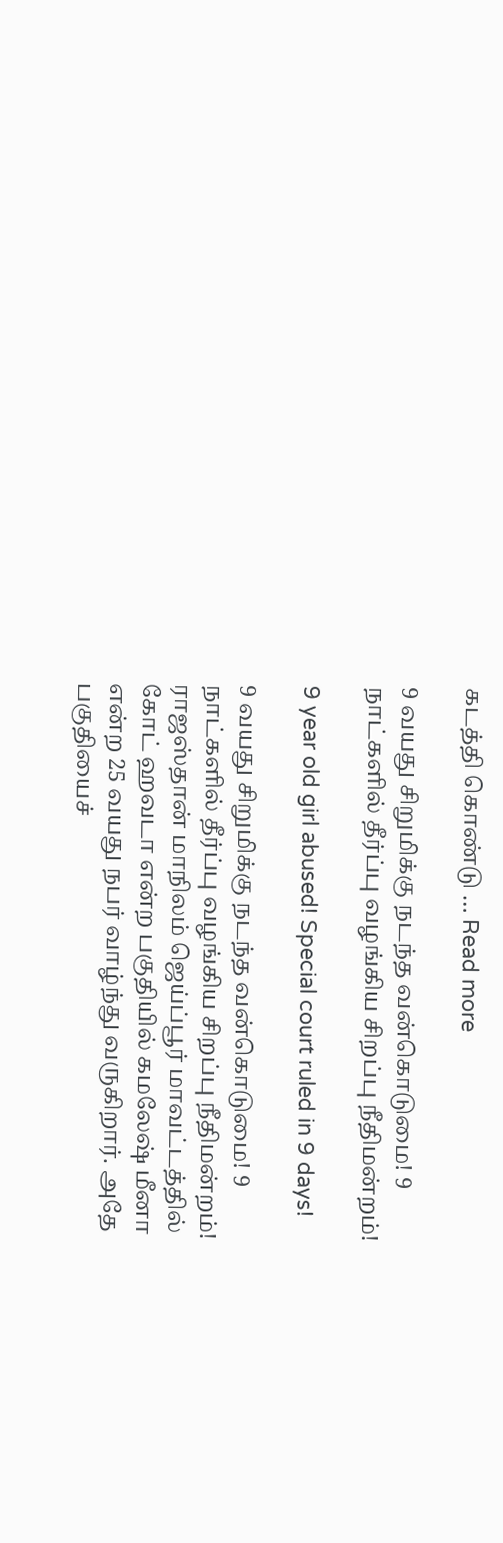கடத்தி கொண்டு … Read more

9 வயது சிறுமிக்கு நடந்த வன்கொடுமை! 9 நாட்களில் தீர்ப்பு வழங்கிய சிறப்பு நீதிமன்றம்!

9 year old girl abused! Special court ruled in 9 days!

9 வயது சிறுமிக்கு நடந்த வன்கொடுமை! 9 நாட்களில் தீர்ப்பு வழங்கிய சிறப்பு நீதிமன்றம்! ராஜஸ்தான் மாநிலம் ஜெய்ப்பூர் மாவட்டத்தில் கோட் ஹவடா என்ற பகுதியில் கமலேஷ் மீனா என்ற 25 வயது நபர் வாழ்ந்து வருகிறார். அதே பகுதியைச்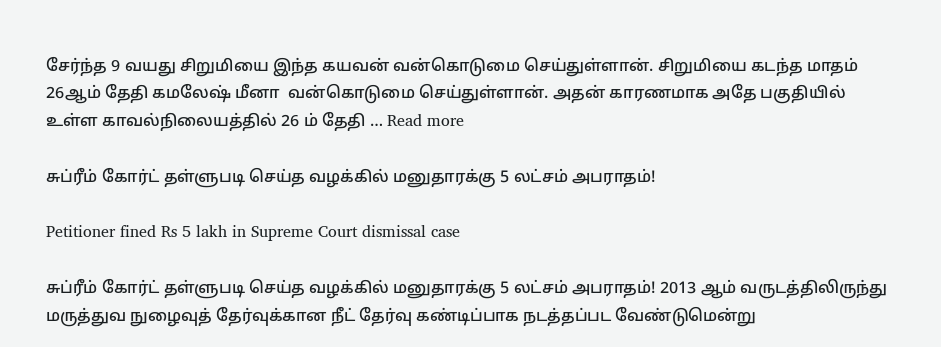சேர்ந்த 9 வயது சிறுமியை இந்த கயவன் வன்கொடுமை செய்துள்ளான். சிறுமியை கடந்த மாதம் 26ஆம் தேதி கமலேஷ் மீனா  வன்கொடுமை செய்துள்ளான். அதன் காரணமாக அதே பகுதியில் உள்ள காவல்நிலையத்தில் 26 ம் தேதி … Read more

சுப்ரீம் கோர்ட் தள்ளுபடி செய்த வழக்கில் மனுதாரக்கு 5 லட்சம் அபராதம்!

Petitioner fined Rs 5 lakh in Supreme Court dismissal case

சுப்ரீம் கோர்ட் தள்ளுபடி செய்த வழக்கில் மனுதாரக்கு 5 லட்சம் அபராதம்! 2013 ஆம் வருடத்திலிருந்து மருத்துவ நுழைவுத் தேர்வுக்கான நீட் தேர்வு கண்டிப்பாக நடத்தப்பட வேண்டுமென்று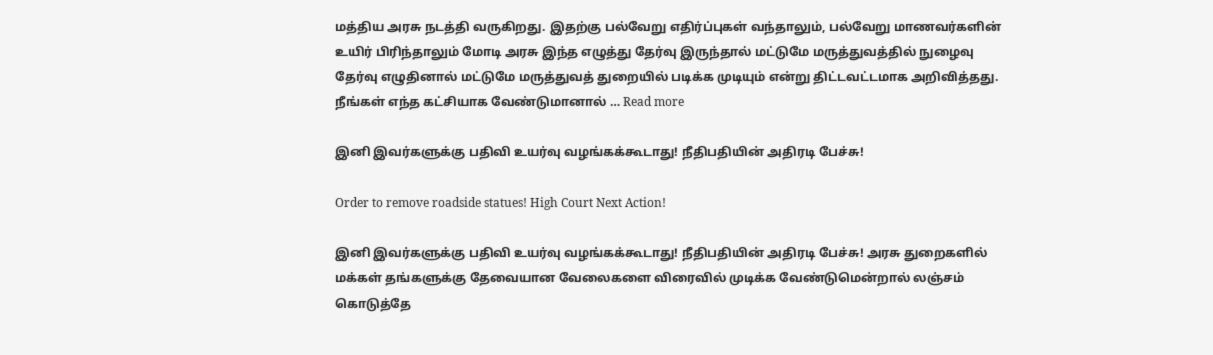மத்திய அரசு நடத்தி வருகிறது. இதற்கு பல்வேறு எதிர்ப்புகள் வந்தாலும், பல்வேறு மாணவர்களின் உயிர் பிரிந்தாலும் மோடி அரசு இந்த எழுத்து தேர்வு இருந்தால் மட்டுமே மருத்துவத்தில் நுழைவு தேர்வு எழுதினால் மட்டுமே மருத்துவத் துறையில் படிக்க முடியும் என்று திட்டவட்டமாக அறிவித்தது. நீங்கள் எந்த கட்சியாக வேண்டுமானால் … Read more

இனி இவர்களுக்கு பதிவி உயர்வு வழங்கக்கூடாது! நீதிபதியின் அதிரடி பேச்சு!

Order to remove roadside statues! High Court Next Action!

இனி இவர்களுக்கு பதிவி உயர்வு வழங்கக்கூடாது! நீதிபதியின் அதிரடி பேச்சு! அரசு துறைகளில் மக்கள் தங்களுக்கு தேவையான வேலைகளை விரைவில் முடிக்க வேண்டுமென்றால் லஞ்சம் கொடுத்தே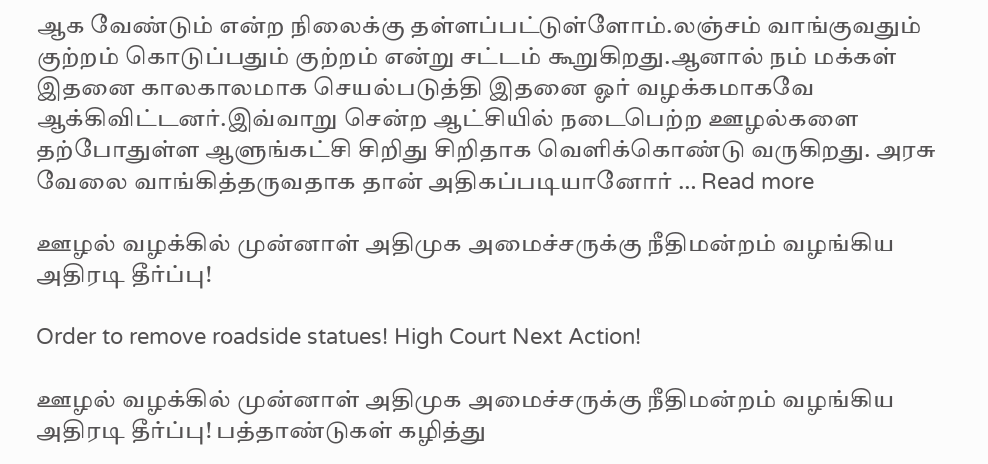ஆக வேண்டும் என்ற நிலைக்கு தள்ளப்பட்டுள்ளோம்.லஞ்சம் வாங்குவதும் குற்றம் கொடுப்பதும் குற்றம் என்று சட்டம் கூறுகிறது.ஆனால் நம் மக்கள் இதனை காலகாலமாக செயல்படுத்தி இதனை ஓர் வழக்கமாகவே ஆக்கிவிட்டனர்.இவ்வாறு சென்ற ஆட்சியில் நடைபெற்ற ஊழல்களை தற்போதுள்ள ஆளுங்கட்சி சிறிது சிறிதாக வெளிக்கொண்டு வருகிறது. அரசு வேலை வாங்கித்தருவதாக தான் அதிகப்படியானோர் … Read more

ஊழல் வழக்கில் முன்னாள் அதிமுக அமைச்சருக்கு நீதிமன்றம் வழங்கிய அதிரடி தீர்ப்பு!

Order to remove roadside statues! High Court Next Action!

ஊழல் வழக்கில் முன்னாள் அதிமுக அமைச்சருக்கு நீதிமன்றம் வழங்கிய அதிரடி தீர்ப்பு! பத்தாண்டுகள் கழித்து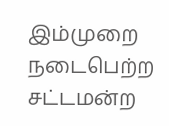இம்முறை நடைபெற்ற சட்டமன்ற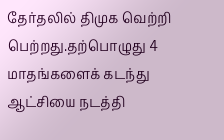தேர்தலில் திமுக வெற்றி பெற்றது.தற்பொழுது 4 மாதங்களைக் கடந்து ஆட்சியை நடத்தி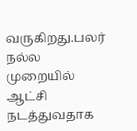வருகிறது.பலர் நல்ல முறையில் ஆட்சி நடத்துவதாக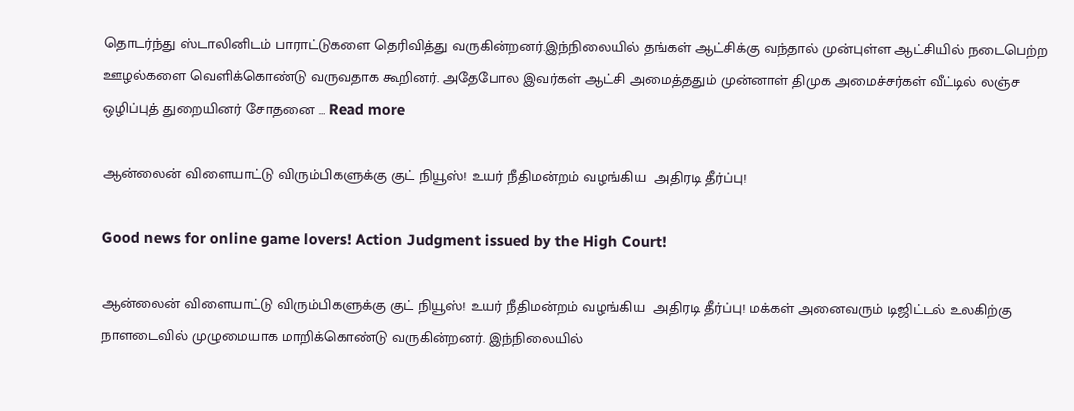தொடர்ந்து ஸ்டாலினிடம் பாராட்டுகளை தெரிவித்து வருகின்றனர்.இந்நிலையில் தங்கள் ஆட்சிக்கு வந்தால் முன்புள்ள ஆட்சியில் நடைபெற்ற ஊழல்களை வெளிக்கொண்டு வருவதாக கூறினர். அதேபோல இவர்கள் ஆட்சி அமைத்ததும் முன்னாள் திமுக அமைச்சர்கள் வீட்டில் லஞ்ச ஒழிப்புத் துறையினர் சோதனை … Read more

ஆன்லைன் விளையாட்டு விரும்பிகளுக்கு குட் நியூஸ்! உயர் நீதிமன்றம் வழங்கிய  அதிரடி தீர்ப்பு!

Good news for online game lovers! Action Judgment issued by the High Court!

ஆன்லைன் விளையாட்டு விரும்பிகளுக்கு குட் நியூஸ்! உயர் நீதிமன்றம் வழங்கிய  அதிரடி தீர்ப்பு! மக்கள் அனைவரும் டிஜிட்டல் உலகிற்கு நாளடைவில் முழுமையாக மாறிக்கொண்டு வருகின்றனர். இந்நிலையில்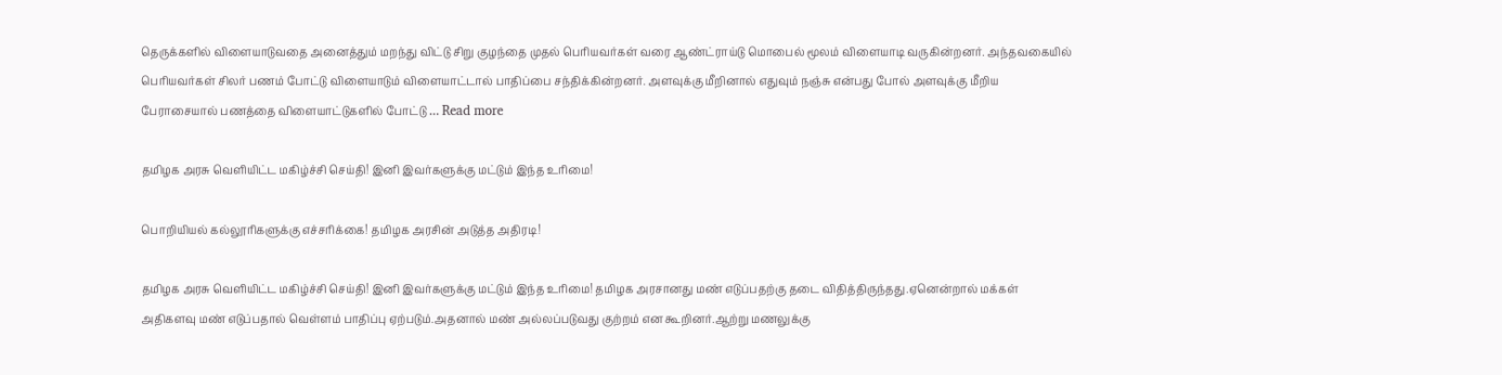தெருக்களில் விளையாடுவதை அனைத்தும் மறந்து விட்டு சிறு குழந்தை முதல் பெரியவர்கள் வரை ஆண்ட்ராய்டு மொபைல் மூலம் விளையாடி வருகின்றனர். அந்தவகையில் பெரியவர்கள் சிலர் பணம் போட்டு விளையாடும் விளையாட்டால் பாதிப்பை சந்திக்கின்றனர். அளவுக்கு மீறினால் எதுவும் நஞ்சு என்பது போல் அளவுக்கு மீறிய பேராசையால் பணத்தை விளையாட்டுகளில் போட்டு … Read more

தமிழக அரசு வெளியிட்ட மகிழ்ச்சி செய்தி! இனி இவர்களுக்கு மட்டும் இந்த உரிமை!

பொறியியல் கல்லூரிகளுக்கு எச்சரிக்கை! தமிழக அரசின் அடுத்த அதிரடி!

தமிழக அரசு வெளியிட்ட மகிழ்ச்சி செய்தி! இனி இவர்களுக்கு மட்டும் இந்த உரிமை! தமிழக அரசானது மண் எடுப்பதற்கு தடை விதித்திருந்தது.ஏனென்றால் மக்கள் அதிகளவு மண் எடுப்பதால் வெள்ளம் பாதிப்பு ஏற்படும்.அதனால் மண் அல்லப்படுவது குற்றம் என கூறினர்.ஆற்று மணலுக்கு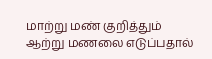மாற்று மண் குறித்தும் ஆற்று மணலை எடுப்பதால்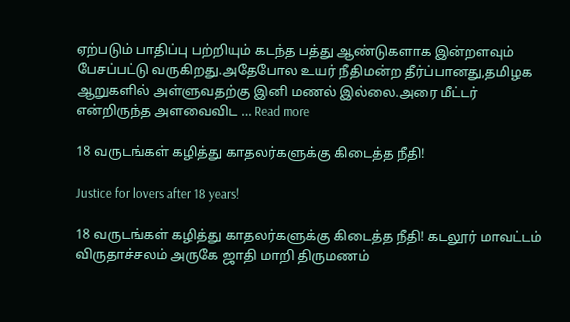ஏற்படும் பாதிப்பு பற்றியும் கடந்த பத்து ஆண்டுகளாக இன்றளவும் பேசப்பட்டு வருகிறது.அதேபோல உயர் நீதிமன்ற தீர்ப்பானது,தமிழக ஆறுகளில் அள்ளுவதற்கு இனி மணல் இல்லை.அரை மீட்டர் என்றிருந்த அளவைவிட … Read more

18 வருடங்கள் கழித்து காதலர்களுக்கு கிடைத்த நீதி!

Justice for lovers after 18 years!

18 வருடங்கள் கழித்து காதலர்களுக்கு கிடைத்த நீதி! கடலூர் மாவட்டம் விருதாச்சலம் அருகே ஜாதி மாறி திருமணம்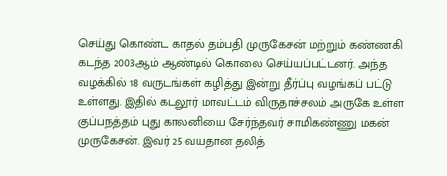செய்து கொண்ட காதல் தம்பதி முருகேசன் மற்றும் கண்ணகி கடந்த 2003ஆம் ஆண்டில் கொலை செய்யப்பட்டனர். அந்த வழக்கில் 18 வருடங்கள் கழித்து இன்று தீர்ப்பு வழங்கப் பட்டு உள்ளது. இதில் கடலூர் மாவட்டம் விருதாச்சலம் அருகே உள்ள குப்பநத்தம் புது காலனியை சேர்ந்தவர் சாமிகண்ணு மகன் முருகேசன். இவர் 25 வயதான தலித்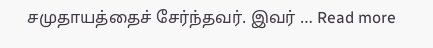சமுதாயத்தைச் சேர்ந்தவர். இவர் … Read more